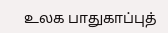உலக பாதுகாப்புத்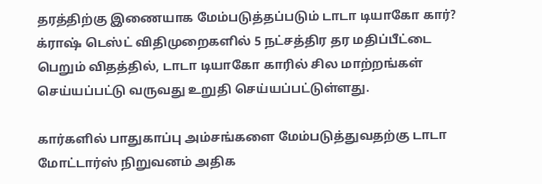தரத்திற்கு இணையாக மேம்படுத்தப்படும் டாடா டியாகோ கார்?
க்ராஷ் டெஸ்ட் விதிமுறைகளில் 5 நட்சத்திர தர மதிப்பீட்டை பெறும் விதத்தில், டாடா டியாகோ காரில் சில மாற்றங்கள் செய்யப்பட்டு வருவது உறுதி செய்யப்பட்டுள்ளது.

கார்களில் பாதுகாப்பு அம்சங்களை மேம்படுத்துவதற்கு டாடா மோட்டார்ஸ் நிறுவனம் அதிக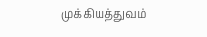முக்கியத்துவம்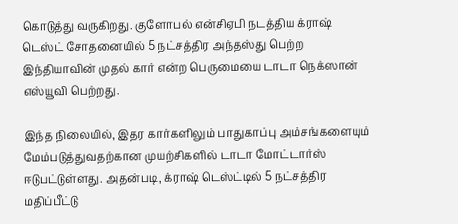கொடுத்து வருகிறது. குளோபல் என்சிஏபி நடத்திய க்ராஷ் டெஸ்ட் சோதனையில் 5 நட்சத்திர அந்தஸ்து பெற்ற இந்தியாவின் முதல் கார் என்ற பெருமையை டாடா நெக்ஸான் எஸ்யூவி பெற்றது.

இந்த நிலையில், இதர கார்களிலும் பாதுகாப்பு அம்சங்களையும் மேம்படுத்துவதற்கான முயற்சிகளில் டாடா மோட்டார்ஸ் ஈடுபட்டுள்ளது. அதன்படி, க்ராஷ் டெஸ்ட்டில் 5 நட்சத்திர மதிப்பீட்டு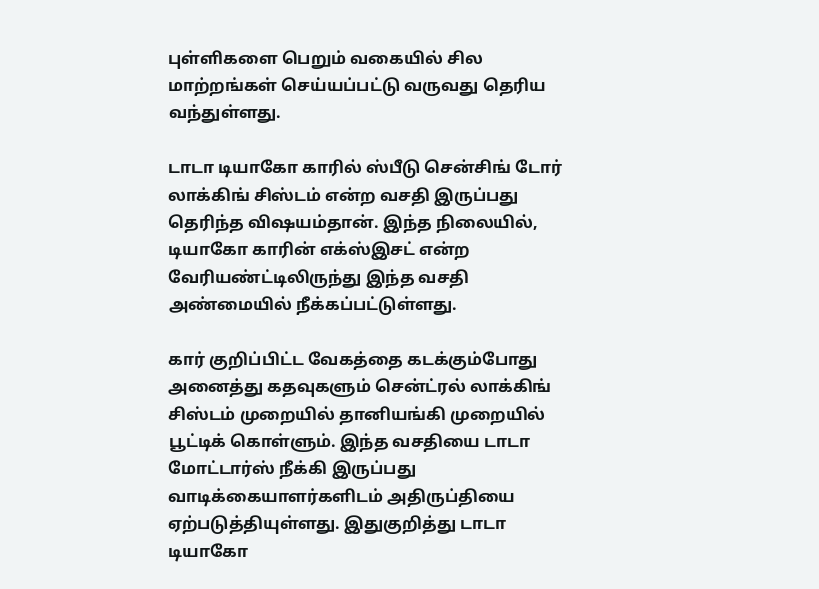புள்ளிகளை பெறும் வகையில் சில மாற்றங்கள் செய்யப்பட்டு வருவது தெரிய வந்துள்ளது.

டாடா டியாகோ காரில் ஸ்பீடு சென்சிங் டோர் லாக்கிங் சிஸ்டம் என்ற வசதி இருப்பது தெரிந்த விஷயம்தான். இந்த நிலையில், டியாகோ காரின் எக்ஸ்இசட் என்ற வேரியண்ட்டிலிருந்து இந்த வசதி அண்மையில் நீக்கப்பட்டுள்ளது.

கார் குறிப்பிட்ட வேகத்தை கடக்கும்போது அனைத்து கதவுகளும் சென்ட்ரல் லாக்கிங் சிஸ்டம் முறையில் தானியங்கி முறையில் பூட்டிக் கொள்ளும். இந்த வசதியை டாடா மோட்டார்ஸ் நீக்கி இருப்பது வாடிக்கையாளர்களிடம் அதிருப்தியை ஏற்படுத்தியுள்ளது. இதுகுறித்து டாடா டியாகோ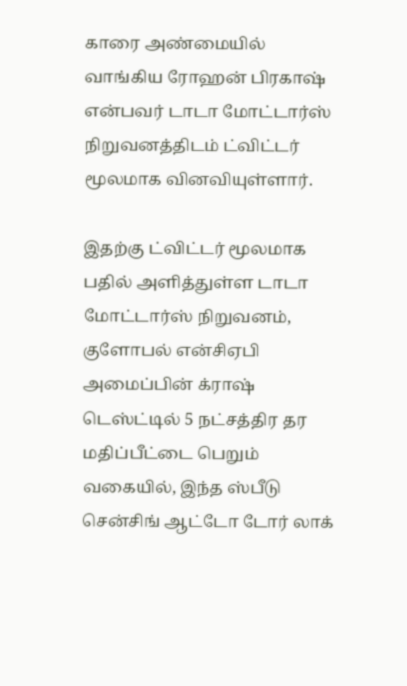காரை அண்மையில் வாங்கிய ரோஹன் பிரகாஷ் என்பவர் டாடா மோட்டார்ஸ் நிறுவனத்திடம் ட்விட்டர் மூலமாக வினவியுள்ளார்.

இதற்கு ட்விட்டர் மூலமாக பதில் அளித்துள்ள டாடா மோட்டார்ஸ் நிறுவனம், குளோபல் என்சிஏபி அமைப்பின் க்ராஷ் டெஸ்ட்டில் 5 நட்சத்திர தர மதிப்பீட்டை பெறும் வகையில், இந்த ஸ்பீடு சென்சிங் ஆட்டோ டோர் லாக்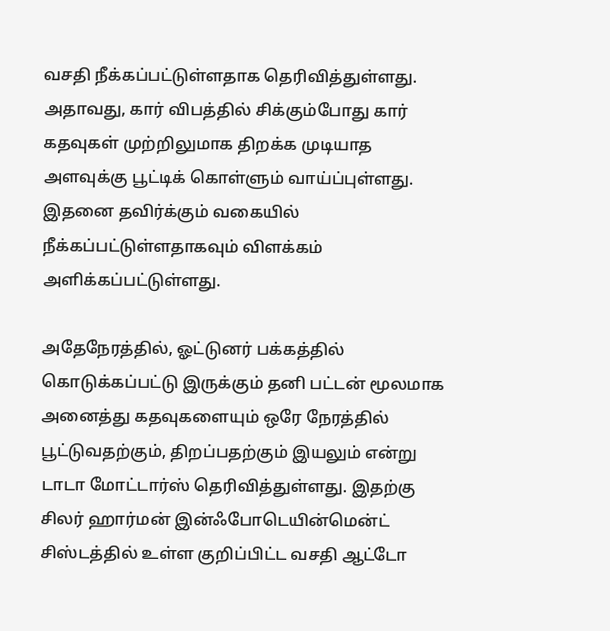வசதி நீக்கப்பட்டுள்ளதாக தெரிவித்துள்ளது. அதாவது, கார் விபத்தில் சிக்கும்போது கார் கதவுகள் முற்றிலுமாக திறக்க முடியாத அளவுக்கு பூட்டிக் கொள்ளும் வாய்ப்புள்ளது. இதனை தவிர்க்கும் வகையில் நீக்கப்பட்டுள்ளதாகவும் விளக்கம் அளிக்கப்பட்டுள்ளது.

அதேநேரத்தில், ஓட்டுனர் பக்கத்தில் கொடுக்கப்பட்டு இருக்கும் தனி பட்டன் மூலமாக அனைத்து கதவுகளையும் ஒரே நேரத்தில் பூட்டுவதற்கும், திறப்பதற்கும் இயலும் என்று டாடா மோட்டார்ஸ் தெரிவித்துள்ளது. இதற்கு சிலர் ஹார்மன் இன்ஃபோடெயின்மென்ட் சிஸ்டத்தில் உள்ள குறிப்பிட்ட வசதி ஆட்டோ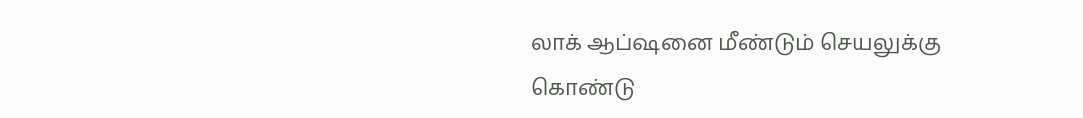லாக் ஆப்ஷனை மீண்டும் செயலுக்கு கொண்டு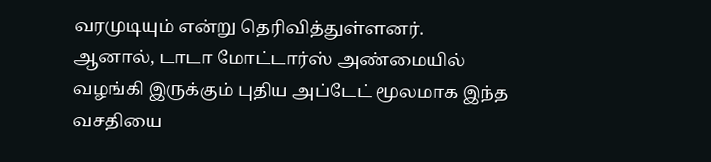வரமுடியும் என்று தெரிவித்துள்ளனர். ஆனால், டாடா மோட்டார்ஸ் அண்மையில் வழங்கி இருக்கும் புதிய அப்டேட் மூலமாக இந்த வசதியை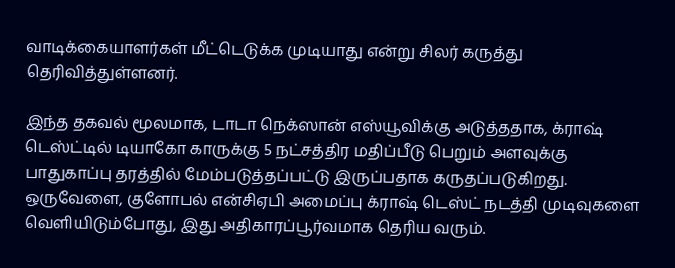வாடிக்கையாளர்கள் மீட்டெடுக்க முடியாது என்று சிலர் கருத்து தெரிவித்துள்ளனர்.

இந்த தகவல் மூலமாக, டாடா நெக்ஸான் எஸ்யூவிக்கு அடுத்ததாக, க்ராஷ் டெஸ்ட்டில் டியாகோ காருக்கு 5 நட்சத்திர மதிப்பீடு பெறும் அளவுக்கு பாதுகாப்பு தரத்தில் மேம்படுத்தப்பட்டு இருப்பதாக கருதப்படுகிறது. ஒருவேளை, குளோபல் என்சிஏபி அமைப்பு க்ராஷ் டெஸ்ட் நடத்தி முடிவுகளை வெளியிடும்போது, இது அதிகாரப்பூர்வமாக தெரிய வரும்.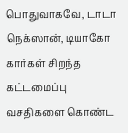பொதுவாகவே, டாடா நெக்ஸான், டியாகோ கார்கள் சிறந்த கட்டமைப்பு வசதிகளை கொண்ட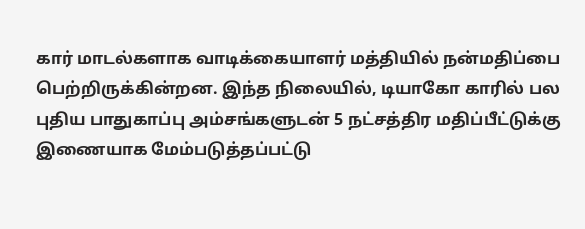கார் மாடல்களாக வாடிக்கையாளர் மத்தியில் நன்மதிப்பை பெற்றிருக்கின்றன. இந்த நிலையில், டியாகோ காரில் பல புதிய பாதுகாப்பு அம்சங்களுடன் 5 நட்சத்திர மதிப்பீட்டுக்கு இணையாக மேம்படுத்தப்பட்டு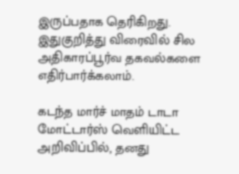இருப்பதாக தெரிகிறது. இதுகுறித்து விரைவில் சில அதிகாரப்பூர்வ தகவல்களை எதிர்பார்க்கலாம்.

கடந்த மார்ச் மாதம் டாடா மோட்டார்ஸ் வெளியிட்ட அறிவிப்பில், தனது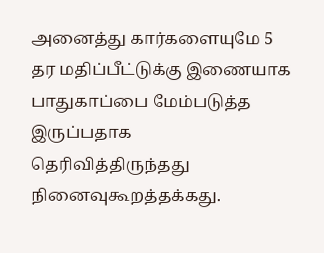அனைத்து கார்களையுமே 5 தர மதிப்பீட்டுக்கு இணையாக பாதுகாப்பை மேம்படுத்த இருப்பதாக தெரிவித்திருந்தது நினைவுகூறத்தக்கது.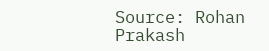Source: Rohan Prakash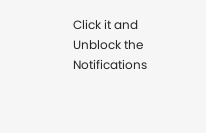Click it and Unblock the Notifications